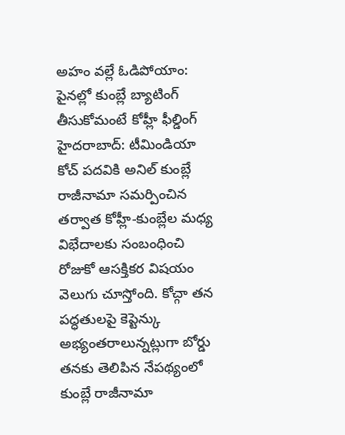అహం వల్లే ఓడిపోయాం: పైనల్లో కుంబ్లే బ్యాటింగ్ తీసుకోమంటే కోహ్లీ ఫీల్డింగ్
హైదరాబాద్: టీమిండియా కోచ్ పదవికి అనిల్ కుంబ్లే రాజీనామా సమర్పించిన తర్వాత కోహ్లీ-కుంబ్లేల మధ్య విభేదాలకు సంబంధించి రోజుకో ఆసక్తికర విషయం వెలుగు చూస్తోంది. కోచ్గా తన పద్ధతులపై కెప్టెన్కు అభ్యంతరాలున్నట్లుగా బోర్డు తనకు తెలిపిన నేపథ్యంలో కుంబ్లే రాజీనామా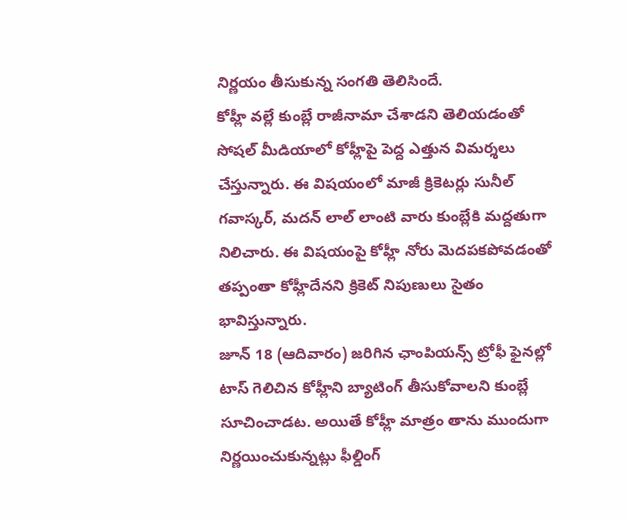నిర్ణయం తీసుకున్న సంగతి తెలిసిందే.
కోహ్లీ వల్లే కుంబ్లే రాజీనామా చేశాడని తెలియడంతో సోషల్ మీడియాలో కోహ్లీపై పెద్ద ఎత్తున విమర్శలు చేస్తున్నారు. ఈ విషయంలో మాజీ క్రికెటర్లు సునీల్ గవాస్కర్, మదన్ లాల్ లాంటి వారు కుంబ్లేకి మద్దతుగా నిలిచారు. ఈ విషయంపై కోహ్లీ నోరు మెదపకపోవడంతో తప్పంతా కోహ్లీదేనని క్రికెట్ నిపుణులు సైతం భావిస్తున్నారు.
జూన్ 18 (ఆదివారం) జరిగిన ఛాంపియన్స్ ట్రోఫీ ఫైనల్లో టాస్ గెలిచిన కోహ్లీని బ్యాటింగ్ తీసుకోవాలని కుంబ్లే సూచించాడట. అయితే కోహ్లీ మాత్రం తాను ముందుగా నిర్ణయించుకున్నట్లు ఫీల్డింగ్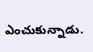ఎంచుకున్నాడు.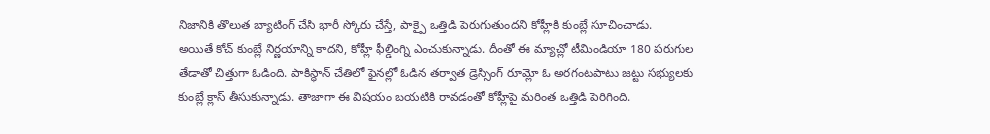నిజానికి తొలుత బ్యాటింగ్ చేసి భారీ స్కోరు చేస్తే, పాక్పై ఒత్తిడి పెరుగుతుందని కోహ్లీకి కుంబ్లే సూచించాడు.
అయితే కోచ్ కుంబ్లే నిర్ణయాన్ని కాదని, కోహ్లీ ఫీల్డింగ్ని ఎంచుకున్నాడు. దీంతో ఈ మ్యాచ్లో టీమిండియా 180 పరుగుల తేడాతో చిత్తుగా ఓడింది. పాకిస్థాన్ చేతిలో ఫైనల్లో ఓడిన తర్వాత డ్రెస్సింగ్ రూమ్లో ఓ అరగంటపాటు జట్టు సభ్యులకు కుంబ్లే క్లాస్ తీసుకున్నాడు. తాజాగా ఈ విషయం బయటికి రావడంతో కోహ్లీపై మరింత ఒత్తిడి పెరిగింది.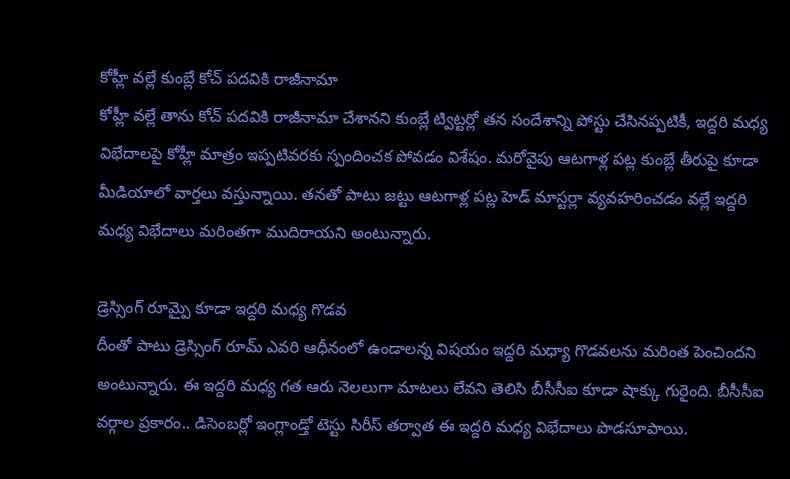కోహ్లీ వల్లే కుంబ్లే కోచ్ పదవికి రాజీనామా
కోహ్లీ వల్లే తాను కోచ్ పదవికి రాజీనామా చేశానని కుంబ్లే ట్విట్టర్లో తన సందేశాన్ని పోస్టు చేసినప్పటికీ, ఇద్దరి మధ్య విభేదాలపై కోహ్లీ మాత్రం ఇప్పటివరకు స్పందించక పోవడం విశేషం. మరోవైపు ఆటగాళ్ల పట్ల కుంబ్లే తీరుపై కూడా మీడియాలో వార్తలు వస్తున్నాయి. తనతో పాటు జట్టు ఆటగాళ్ల పట్ల హెడ్ మాస్టర్లా వ్యవహరించడం వల్లే ఇద్దరి మధ్య విభేదాలు మరింతగా ముదిరాయని అంటున్నారు.

డ్రెస్సింగ్ రూమ్పై కూడా ఇద్దరి మధ్య గొడవ
దీంతో పాటు డ్రెస్సింగ్ రూమ్ ఎవరి ఆధీనంలో ఉండాలన్న విషయం ఇద్దరి మధ్యా గొడవలను మరింత పెంచిందని అంటున్నారు. ఈ ఇద్దరి మధ్య గత ఆరు నెలలుగా మాటలు లేవని తెలిసి బీసీసీఐ కూడా షాక్కు గురైంది. బీసీసీఐ వర్గాల ప్రకారం.. డిసెంబర్లో ఇంగ్లాండ్తో టెస్టు సిరీస్ తర్వాత ఈ ఇద్దరి మధ్య విభేదాలు పొడసూపాయి.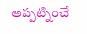అప్పట్నించే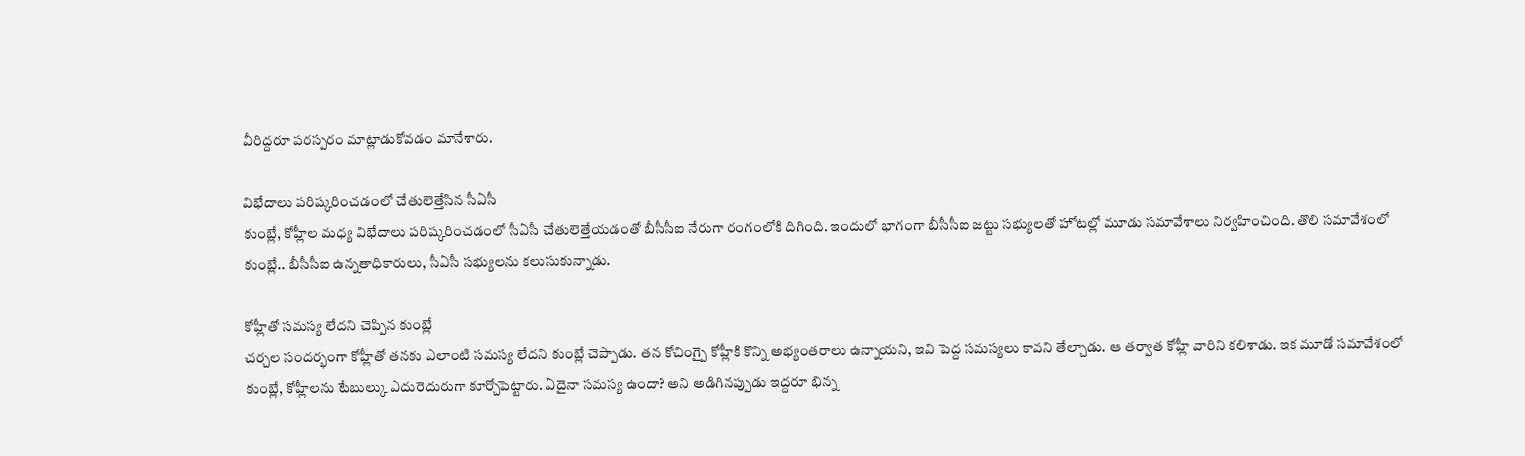వీరిద్దరూ పరస్పరం మాట్లాడుకోవడం మానేశారు.

విభేదాలు పరిష్కరించడంలో చేతులెత్తేసిన సీఏసీ
కుంబ్లే, కోహ్లీల మధ్య విభేదాలు పరిష్కరించడంలో సీఏసీ చేతులెత్తేయడంతో బీసీసీఐ నేరుగా రంగంలోకి దిగింది. ఇందులో భాగంగా బీసీసీఐ జట్టు సభ్యులతో హోటల్లో మూడు సమావేశాలు నిర్వహించింది. తొలి సమావేశంలో కుంబ్లే.. బీసీసీఐ ఉన్నతాధికారులు, సీఏసీ సభ్యులను కలుసుకున్నాడు.

కోహ్లీతో సమస్య లేదని చెప్పిన కుంబ్లే
చర్చల సందర్భంగా కోహ్లీతో తనకు ఎలాంటి సమస్య లేదని కుంబ్లే చెప్పాడు. తన కోచింగ్పై కోహ్లీకి కొన్ని అభ్యంతరాలు ఉన్నాయని, ఇవి పెద్ద సమస్యలు కావని తేల్చాడు. ఆ తర్వాత కోహ్లీ వారిని కలిశాడు. ఇక మూడో సమావేశంలో కుంబ్లే, కోహ్లీలను టేబుల్కు ఎదురెదురుగా కూర్చోపెట్టారు. ఏదైనా సమస్య ఉందా? అని అడిగినప్పుడు ఇద్దరూ భిన్న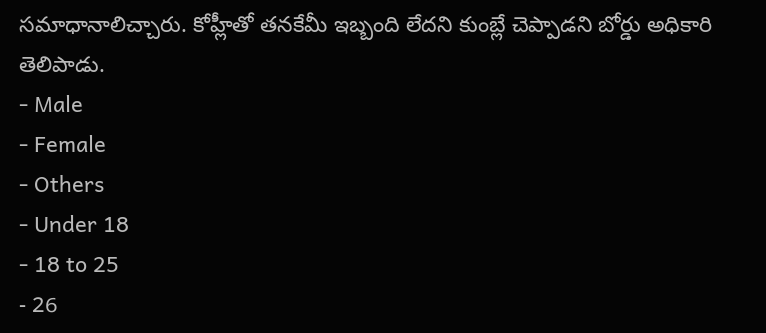సమాధానాలిచ్చారు. కోహ్లీతో తనకేమీ ఇబ్బంది లేదని కుంబ్లే చెప్పాడని బోర్డు అధికారి తెలిపాడు.
- Male
- Female
- Others
- Under 18
- 18 to 25
- 26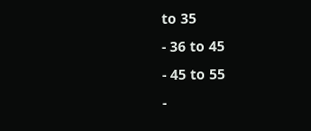to 35
- 36 to 45
- 45 to 55
-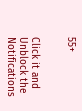55+


Click it and Unblock the Notifications